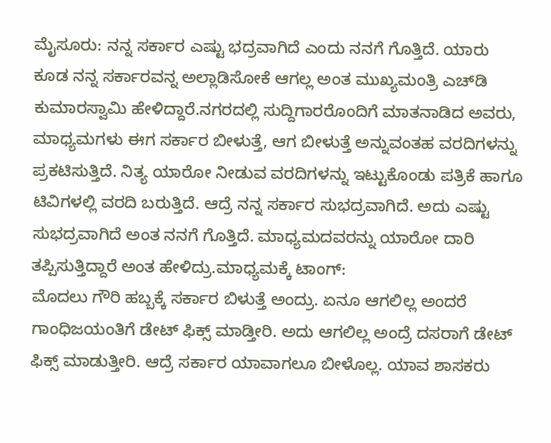ಮೈಸೂರು: ನನ್ನ ಸರ್ಕಾರ ಎಷ್ಟು ಭದ್ರವಾಗಿದೆ ಎಂದು ನನಗೆ ಗೊತ್ತಿದೆ. ಯಾರು ಕೂಡ ನನ್ನ ಸರ್ಕಾರವನ್ನ ಅಲ್ಲಾಡಿಸೋಕೆ ಆಗಲ್ಲ ಅಂತ ಮುಖ್ಯಮಂತ್ರಿ ಎಚ್‍ಡಿ ಕುಮಾರಸ್ವಾಮಿ ಹೇಳಿದ್ದಾರೆ.ನಗರದಲ್ಲಿ ಸುದ್ದಿಗಾರರೊಂದಿಗೆ ಮಾತನಾಡಿದ ಅವರು, ಮಾಧ್ಯಮಗಳು ಈಗ ಸರ್ಕಾರ ಬೀಳುತ್ತೆ, ಆಗ ಬೀಳುತ್ತೆ ಅನ್ನುವಂತಹ ವರದಿಗಳನ್ನು ಪ್ರಕಟಿಸುತ್ತಿದೆ. ನಿತ್ಯ ಯಾರೋ ನೀಡುವ ವರದಿಗಳನ್ನು ಇಟ್ಟುಕೊಂಡು ಪತ್ರಿಕೆ ಹಾಗೂ ಟಿವಿಗಳಲ್ಲಿ ವರದಿ ಬರುತ್ತಿದೆ. ಆದ್ರೆ ನನ್ನ ಸರ್ಕಾರ ಸುಭದ್ರವಾಗಿದೆ. ಅದು ಎಷ್ಟು ಸುಭದ್ರವಾಗಿದೆ ಅಂತ ನನಗೆ ಗೊತ್ತಿದೆ. ಮಾಧ್ಯಮದವರನ್ನು ಯಾರೋ ದಾರಿ ತಪ್ಪಿಸುತ್ತಿದ್ದಾರೆ ಅಂತ ಹೇಳಿದ್ರು.ಮಾಧ್ಯಮಕ್ಕೆ ಟಾಂಗ್:
ಮೊದಲು ಗೌರಿ ಹಬ್ಬಕ್ಕೆ ಸರ್ಕಾರ ಬಿಳುತ್ತೆ ಅಂದ್ರು. ಏನೂ ಆಗಲಿಲ್ಲ ಅಂದರೆ ಗಾಂಧಿಜಯಂತಿಗೆ ಡೇಟ್ ಫಿಕ್ಸ್ ಮಾಡ್ತೀರಿ. ಅದು ಆಗಲಿಲ್ಲ ಅಂದ್ರೆ ದಸರಾಗೆ ಡೇಟ್ ಫಿಕ್ಸ್ ಮಾಡುತ್ತೀರಿ. ಆದ್ರೆ ಸರ್ಕಾರ ಯಾವಾಗಲೂ ಬೀಳೊಲ್ಲ. ಯಾವ ಶಾಸಕರು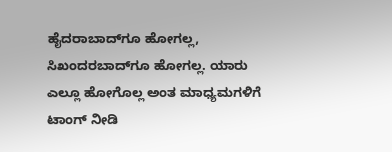ಹೈದರಾಬಾದ್‍ಗೂ ಹೋಗಲ್ಲ, ಸಿಖಂದರಬಾದ್‍ಗೂ ಹೋಗಲ್ಲ. ಯಾರು ಎಲ್ಲೂ ಹೋಗೊಲ್ಲ ಅಂತ ಮಾಧ್ಯಮಗಳಿಗೆ ಟಾಂಗ್ ನೀಡಿ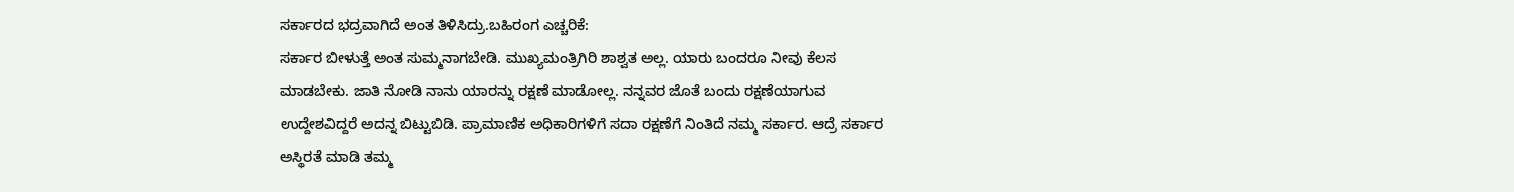ಸರ್ಕಾರದ ಭದ್ರವಾಗಿದೆ ಅಂತ ತಿಳಿಸಿದ್ರು.ಬಹಿರಂಗ ಎಚ್ಚರಿಕೆ:
ಸರ್ಕಾರ ಬೀಳುತ್ತೆ ಅಂತ ಸುಮ್ಮನಾಗಬೇಡಿ. ಮುಖ್ಯಮಂತ್ರಿಗಿರಿ ಶಾಶ್ವತ ಅಲ್ಲ. ಯಾರು ಬಂದರೂ ನೀವು ಕೆಲಸ ಮಾಡಬೇಕು. ಜಾತಿ ನೋಡಿ ನಾನು ಯಾರನ್ನು ರಕ್ಷಣೆ ಮಾಡೋಲ್ಲ. ನನ್ನವರ ಜೊತೆ ಬಂದು ರಕ್ಷಣೆಯಾಗುವ ಉದ್ದೇಶವಿದ್ದರೆ ಅದನ್ನ ಬಿಟ್ಟುಬಿಡಿ. ಪ್ರಾಮಾಣಿಕ ಅಧಿಕಾರಿಗಳಿಗೆ ಸದಾ ರಕ್ಷಣೆಗೆ ನಿಂತಿದೆ ನಮ್ಮ ಸರ್ಕಾರ. ಆದ್ರೆ ಸರ್ಕಾರ ಅಸ್ಥಿರತೆ ಮಾಡಿ ತಮ್ಮ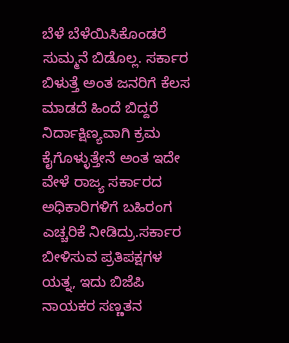ಬೆಳೆ ಬೆಳೆಯಿಸಿಕೊಂಡರೆ ಸುಮ್ಮನೆ ಬಿಡೊಲ್ಲ. ಸರ್ಕಾರ ಬಿಳುತ್ತೆ ಅಂತ ಜನರಿಗೆ ಕೆಲಸ ಮಾಡದೆ ಹಿಂದೆ ಬಿದ್ದರೆ ನಿರ್ದಾಕ್ಷಿಣ್ಯವಾಗಿ ಕ್ರಮ ಕೈಗೊಳ್ಳುತ್ತೇನೆ ಅಂತ ಇದೇ ವೇಳೆ ರಾಜ್ಯ ಸರ್ಕಾರದ ಅಧಿಕಾರಿಗಳಿಗೆ ಬಹಿರಂಗ ಎಚ್ಚರಿಕೆ ನೀಡಿದ್ರು.ಸರ್ಕಾರ ಬೀಳಿಸುವ ಪ್ರತಿಪಕ್ಷಗಳ ಯತ್ನ, ಇದು ಬಿಜೆಪಿ ನಾಯಕರ ಸಣ್ಣತನ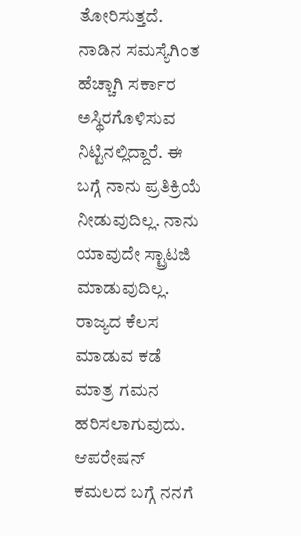ತೋರಿಸುತ್ತದೆ. ನಾಡಿನ ಸಮಸ್ಯೆಗಿಂತ ಹೆಚ್ಚಾಗಿ ಸರ್ಕಾರ ಅಸ್ಥಿರಗೊಳಿಸುವ ನಿಟ್ಟಿನಲ್ಲಿದ್ದಾರೆ. ಈ ಬಗ್ಗೆ ನಾನು ಪ್ರತಿಕ್ರಿಯೆ ನೀಡುವುದಿಲ್ಲ. ನಾನು ಯಾವುದೇ ಸ್ಟ್ರಾಟಜಿ ಮಾಡುವುದಿಲ್ಲ. ರಾಜ್ಯದ ಕೆಲಸ ಮಾಡುವ ಕಡೆ ಮಾತ್ರ ಗಮನ ಹರಿಸಲಾಗುವುದು. ಆಪರೇಷನ್ ಕಮಲದ ಬಗ್ಗೆ ನನಗೆ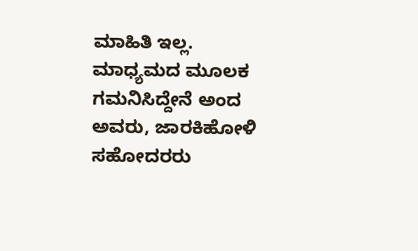ಮಾಹಿತಿ ಇಲ್ಲ. ಮಾಧ್ಯಮದ ಮೂಲಕ ಗಮನಿಸಿದ್ದೇನೆ ಅಂದ ಅವರು, ಜಾರಕಿಹೋಳಿ ಸಹೋದರರು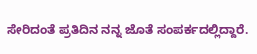ಸೇರಿದಂತೆ ಪ್ರತಿದಿನ ನನ್ನ ಜೊತೆ ಸಂಪರ್ಕದಲ್ಲಿದ್ದಾರೆ.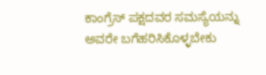ಕಾಂಗ್ರೆಸ್ ಪಕ್ಷದವರ ಸಮಸ್ಯೆಯನ್ನು ಅವರೇ ಬಗೆಹರಿಸಿಕೊಳ್ಳಬೇಕು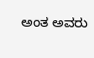ಅಂತ ಅವರು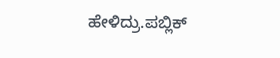ಹೇಳಿದ್ರು.ಪಬ್ಲಿಕ್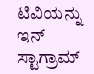ಟಿವಿಯನ್ನು ಇನ್ ಸ್ಟಾಗ್ರಾಮ್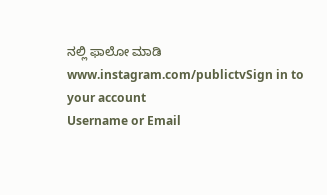ನಲ್ಲಿ ಫಾಲೋ ಮಾಡಿ www.instagram.com/publictvSign in to your account
Username or Email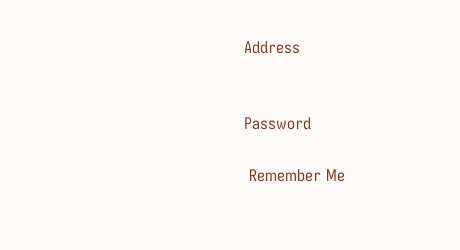Address


Password

 Remember Me